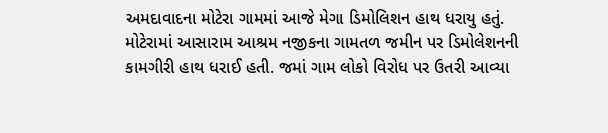અમદાવાદના મોટેરા ગામમાં આજે મેગા ડિમોલિશન હાથ ધરાયુ હતું. મોટેરામાં આસારામ આશ્રમ નજીકના ગામતળ જમીન પર ડિમોલેશનની કામગીરી હાથ ધરાઈ હતી. જમાં ગામ લોકો વિરોધ પર ઉતરી આવ્યા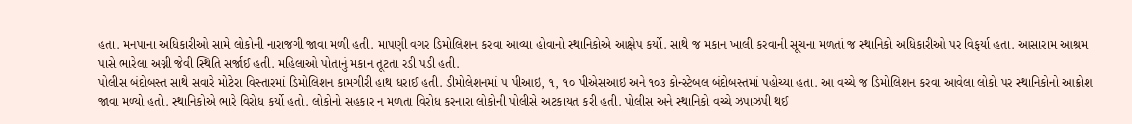હતા. મનપાના અધિકારીઓ સામે લોકોની નારાજગી જાવા મળી હતી. માપણી વગર ડિમોલિશન કરવા આવ્યા હોવાનો સ્થાનિકોએ આક્ષેપ કર્યો. સાથે જ મકાન ખાલી કરવાની સૂચના મળતાં જ સ્થાનિકો અધિકારીઓ પર વિફર્યા હતા. આસારામ આશ્રમ પાસે ભારેલા અગ્ની જેવી સ્થિતિ સર્જાઈ હતી. મહિલાઓ પોતાનું મકાન તૂટતા રડી પડી હતી.
પોલીસ બંદોબસ્ત સાથે સવારે મોટેરા વિસ્તારમાં ડિમોલિશન કામગીરી હાથ ધરાઈ હતી. ડીમોલેશનમાં ૫ પીઆઇ, ૧, ૧૦ પીએસઆઇ અને ૧૦૩ કોન્સ્ટેબલ બંદોબસ્તમાં પહોચ્યા હતા. આ વચ્ચે જ ડિમોલિશન કરવા આવેલા લોકો પર સ્થાનિકોનો આક્રોશ જાવા મળ્યો હતો. સ્થાનિકોએ ભારે વિરોધ કર્યો હતો. લોકોનો સહકાર ન મળતા વિરોધ કરનારા લોકોની પોલીસે અટકાયત કરી હતી. પોલીસ અને સ્થાનિકો વચ્ચે ઝપાઝપી થઈ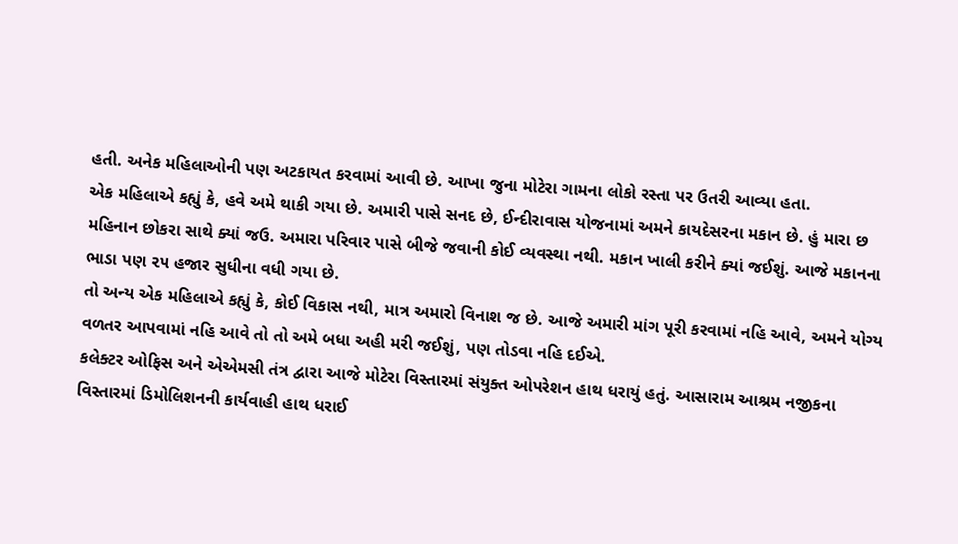હતી. અનેક મહિલાઓની પણ અટકાયત કરવામાં આવી છે. આખા જુના મોટેરા ગામના લોકો રસ્તા પર ઉતરી આવ્યા હતા.
એક મહિલાએ કહ્યું કે, હવે અમે થાકી ગયા છે. અમારી પાસે સનદ છે, ઈન્દીરાવાસ યોજનામાં અમને કાયદેસરના મકાન છે. હું મારા છ મહિનાન છોકરા સાથે ક્યાં જઉ. અમારા પરિવાર પાસે બીજે જવાની કોઈ વ્યવસ્થા નથી. મકાન ખાલી કરીને ક્યાં જઈશું. આજે મકાનના ભાડા પણ ૨૫ હજાર સુધીના વધી ગયા છે.
તો અન્ય એક મહિલાએ કહ્યું કે, કોઈ વિકાસ નથી, માત્ર અમારો વિનાશ જ છે. આજે અમારી માંગ પૂરી કરવામાં નહિ આવે, અમને યોગ્ય વળતર આપવામાં નહિ આવે તો તો અમે બધા અહી મરી જઈશું, પણ તોડવા નહિ દઈએ.
કલેક્ટર ઓફિસ અને એએમસી તંત્ર દ્વારા આજે મોટેરા વિસ્તારમાં સંયુક્ત ઓપરેશન હાથ ધરાયું હતું. આસારામ આશ્રમ નજીકના વિસ્તારમાં ડિમોલિશનની કાર્યવાહી હાથ ધરાઈ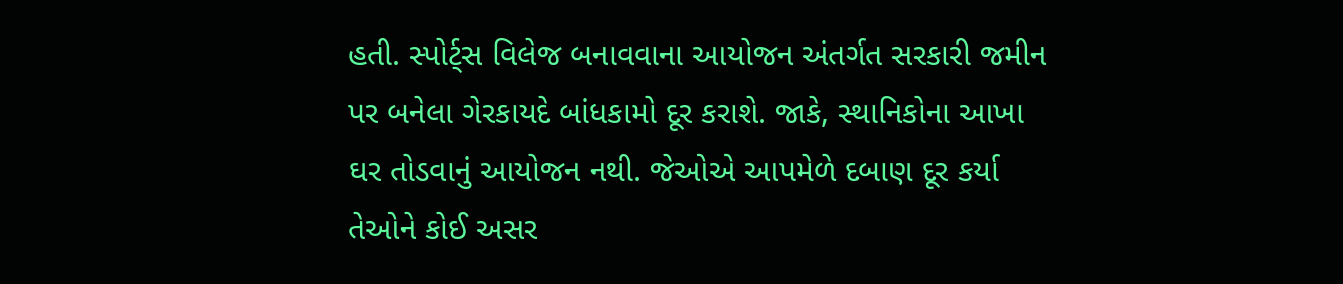હતી. સ્પોર્ટ્સ વિલેજ બનાવવાના આયોજન અંતર્ગત સરકારી જમીન પર બનેલા ગેરકાયદે બાંધકામો દૂર કરાશે. જાકે, સ્થાનિકોના આખા ઘર તોડવાનું આયોજન નથી. જેઓએ આપમેળે દબાણ દૂર કર્યા તેઓને કોઈ અસર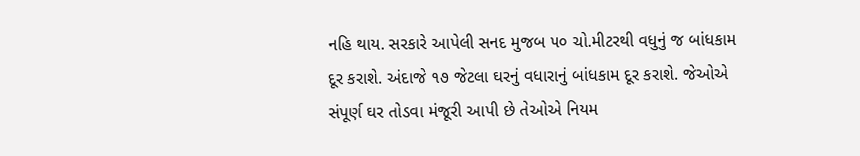નહિ થાય. સરકારે આપેલી સનદ મુજબ ૫૦ ચો.મીટરથી વધુનું જ બાંધકામ દૂર કરાશે. અંદાજે ૧૭ જેટલા ઘરનું વધારાનું બાંધકામ દૂર કરાશે. જેઓએ સંપૂર્ણ ઘર તોડવા મંજૂરી આપી છે તેઓએ નિયમ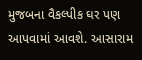મુજબના વૈકલ્પીક ઘર પણ આપવામાં આવશે. આસારામ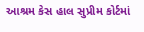આશ્રમ કેસ હાલ સુપ્રીમ કોર્ટમાં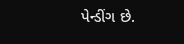પેન્ડીંગ છે.